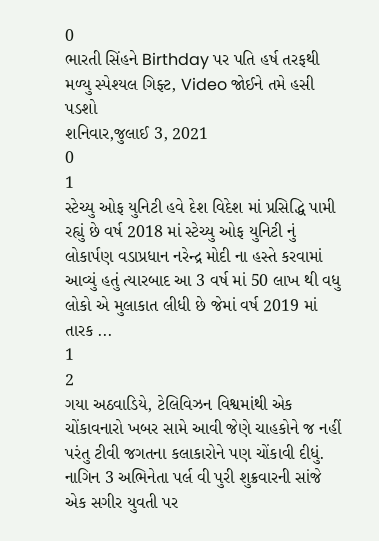0
ભારતી સિંહને Birthday પર પતિ હર્ષ તરફથી મળ્યુ સ્પેશ્યલ ગિફ્ટ, Video જોઈને તમે હસી પડશો
શનિવાર,જુલાઈ 3, 2021
0
1
સ્ટેચ્યુ ઓફ યુનિટી હવે દેશ વિદેશ માં પ્રસિદ્ધિ પામી રહ્યું છે વર્ષ 2018 માં સ્ટેચ્યુ ઓફ યુનિટી નું લોકાર્પણ વડાપ્રધાન નરેન્દ્ર મોદી ના હસ્તે કરવામાં આવ્યું હતું ત્યારબાદ આ 3 વર્ષ માં 50 લાખ થી વધુ લોકો એ મુલાકાત લીધી છે જેમાં વર્ષ 2019 માં તારક ...
1
2
ગયા અઠવાડિયે, ટેલિવિઝન વિશ્વમાંથી એક ચોંકાવનારો ખબર સામે આવી જેણે ચાહકોને જ નહીં પરંતુ ટીવી જગતના કલાકારોને પણ ચોંકાવી દીધું. નાગિન 3 અભિનેતા પર્લ વી પુરી શુક્રવારની સાંજે એક સગીર યુવતી પર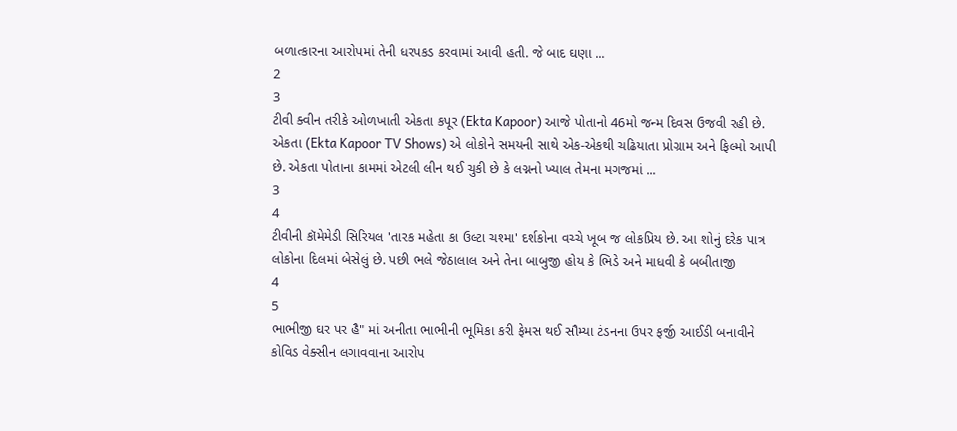બળાત્કારના આરોપમાં તેની ધરપકડ કરવામાં આવી હતી. જે બાદ ઘણા ...
2
3
ટીવી ક્વીન તરીકે ઓળખાતી એકતા કપૂર (Ekta Kapoor) આજે પોતાનો 46મો જન્મ દિવસ ઉજવી રહી છે. એકતા (Ekta Kapoor TV Shows) એ લોકોને સમયની સાથે એક-એકથી ચઢિયાતા પ્રોગ્રામ અને ફિલ્મો આપી છે. એકતા પોતાના કામમાં એટલી લીન થઈ ચુકી છે કે લગ્નનો ખ્યાલ તેમના મગજમાં ...
3
4
ટીવીની કૉમેમેડી સિરિયલ 'તારક મહેતા કા ઉલ્ટા ચશ્મા' દર્શકોના વચ્ચે ખૂબ જ લોકપ્રિય છે. આ શોનું દરેક પાત્ર લોકોના દિલમાં બેસેલું છે. પછી ભલે જેઠાલાલ અને તેના બાબુજી હોય કે ભિડે અને માધવી કે બબીતાજી
4
5
ભાભીજી ઘર પર હૈ" માં અનીતા ભાભીની ભૂમિકા કરી ફેમસ થઈ સૌમ્યા ટંડનના ઉપર ફર્જી આઈડી બનાવીને કોવિડ વેક્સીન લગાવવાના આરોપ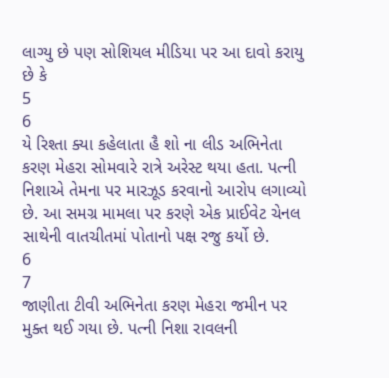લાગ્યુ છે પણ સોશિયલ મીડિયા પર આ દાવો કરાયુ છે કે
5
6
યે રિશ્તા ક્યા કહેલાતા હૈ શો ના લીડ અભિનેતા કરણ મેહરા સોમવારે રાત્રે અરેસ્ટ થયા હતા. પત્ની નિશાએ તેમના પર મારઝૂડ કરવાનો આરોપ લગાવ્યો છે. આ સમગ્ર મામલા પર કરણે એક પ્રાઈવેટ ચેનલ સાથેની વાતચીતમાં પોતાનો પક્ષ રજુ કર્યો છે.
6
7
જાણીતા ટીવી અભિનેતા કરણ મેહરા જમીન પર મુક્ત થઈ ગયા છે. પત્ની નિશા રાવલની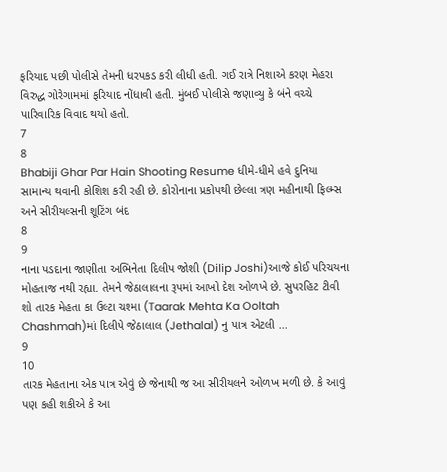ફરિયાદ પછી પોલીસે તેમની ધરપકડ કરી લીધી હતી. ગઈ રાત્રે નિશાએ કરણ મેહરા વિરુદ્ધ ગોરેગામમાં ફરિયાદ નોંધાવી હતી. મુંબઈ પોલીસે જણાવ્યુ કે બંને વચ્ચે પારિવારિક વિવાદ થયો હતો.
7
8
Bhabiji Ghar Par Hain Shooting Resume ધીમે-ધીમે હવે દુનિયા સામાન્ય થવાની કોશિશ કરી રહી છે. કોરોનાના પ્રકોપથી છેલ્લા ત્રણ મહીનાથી ફિલ્મ્સ અને સીરીયલ્સની શૂટિંગ બંદ
8
9
નાના પડદાના જાણીતા અભિનેતા દિલીપ જોશી (Dilip Joshi)આજે કોઈ પરિચયના મોહતાજ નથી રહ્યા. તેમને જેઠાલાલના રૂપમાં આખો દેશ ઓળખે છે. સુપરહિટ ટીવી શો તારક મેહતા કા ઉલ્ટા ચશ્મા (Taarak Mehta Ka Ooltah Chashmah)માં દિલીપે જેઠાલાલ (Jethalal) નુ પાત્ર એટલી ...
9
10
તારક મેહતાના એક પાત્ર એવું છે જેનાથી જ આ સીરીયલને ઓળખ મળી છે. કે આવું પણ કહી શકીએ કે આ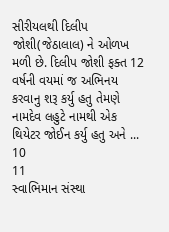સીરીયલથી દિલીપ જોશી(જેઠાલાલ) ને ઓળખ મળી છે. દિલીપ જોશી ફક્ત 12 વર્ષની વયમાં જ અભિનય કરવાનુ શરૂ કર્યુ હતુ તેમણે નામદેવ લહુટે નામથી એક થિયેટર જોઈન કર્યુ હતુ અને ...
10
11
સ્વાભિમાન સંસ્થા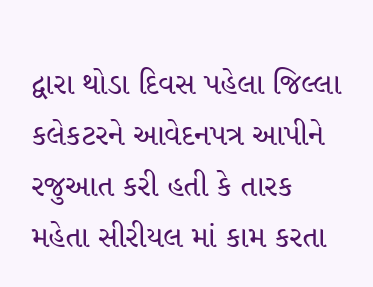દ્વારા થોડા દિવસ પહેલા જિલ્લા કલેકટરને આવેદનપત્ર આપીને રજુઆત કરી હતી કે તારક મહેતા સીરીયલ માં કામ કરતા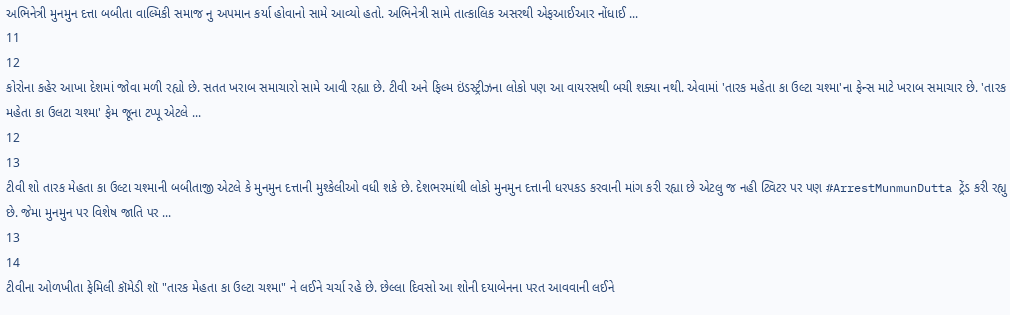અભિનેત્રી મુનમુન દત્તા બબીતા વાલ્મિકી સમાજ નુ અપમાન કર્યા હોવાનો સામે આવ્યો હતો. અભિનેત્રી સામે તાત્કાલિક અસરથી એફઆઈઆર નોંધાઈ ...
11
12
કોરોના કહેર આખા દેશમાં જોવા મળી રહ્યો છે. સતત ખરાબ સમાચારો સામે આવી રહ્યા છે. ટીવી અને ફિલ્મ ઇંડસ્ટ્રીઝના લોકો પણ આ વાયરસથી બચી શક્યા નથી. એવામાં 'તારક મહેતા કા ઉલ્ટા ચશ્મા'ના ફેન્સ માટે ખરાબ સમાચાર છે. 'તારક મહેતા કા ઉલટા ચશ્મા' ફેમ જૂના ટપ્પૂ એટલે ...
12
13
ટીવી શો તારક મેહતા કા ઉલ્ટા ચશ્માની બબીતાજી એટલે કે મુનમુન દત્તાની મુશ્કેલીઓ વધી શકે છે. દેશભરમાંથી લોકો મુનમુન દત્તાની ધરપકડ કરવાની માંગ કરી રહ્યા છે એટલુ જ નહી ટ્વિટર પર પણ #ArrestMunmunDutta ટ્રેંડ કરી રહ્યુ છે. જેમા મુનમુન પર વિશેષ જાતિ પર ...
13
14
ટીવીના ઓળખીતા ફેમિલી કૉમેડી શૉ "તારક મેહતા કા ઉલ્ટા ચશ્મા" ને લઈને ચર્ચા રહે છે. છેલ્લા દિવસો આ શોની દયાબેનના પરત આવવાની લઈને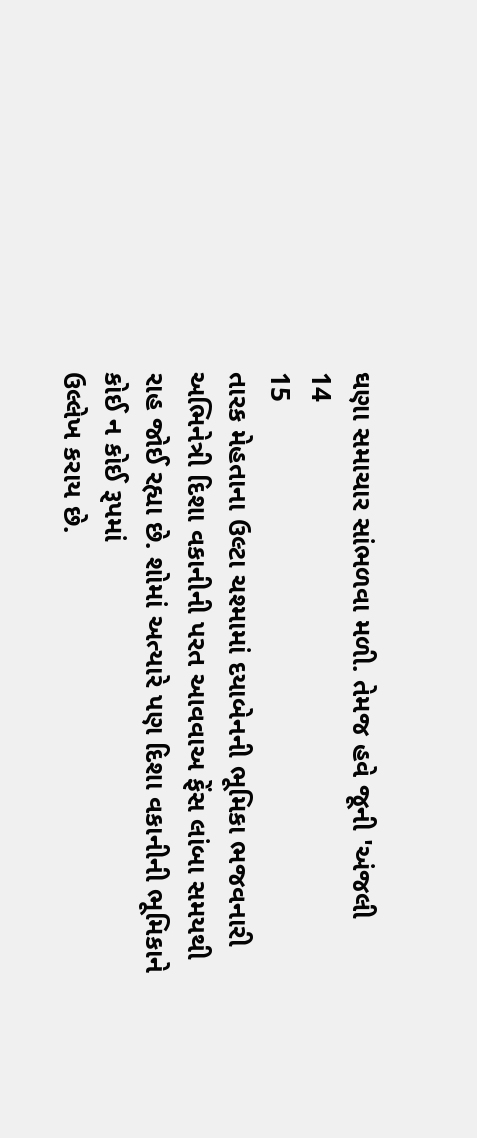ઘણા સમાચાર સાંભળવા મળી. તેમજ હવે જૂની 'અંજલી
14
15
તારક મેહતાના ઉલ્ટા ચશ્મામાં દયાબેનની ભૂમિકા ભજવનારી અભિનેત્રી દિશા વકાનીની પરત આવવાઅ ફેંસ લાંબા સમયથી રાહ જોઈ રહ્યા છે. શોમાં અત્યારે પણ દિશા વકાનીની ભૂમિકાને કોઈ ન કોઈ રૂપમાં
ઉલ્લેખ કરાય છે.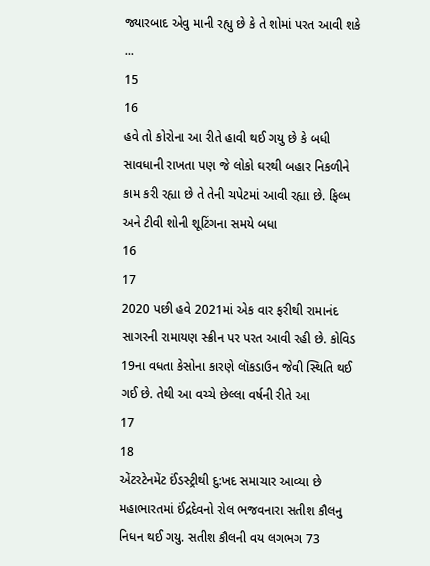જ્યારબાદ એવુ માની રહ્યુ છે કે તે શોમાં પરત આવી શકે ...
15
16
હવે તો કોરોના આ રીતે હાવી થઈ ગયુ છે કે બધી સાવધાની રાખતા પણ જે લોકો ઘરથી બહાર નિકળીને કામ કરી રહ્યા છે તે તેની ચપેટમાં આવી રહ્યા છે. ફિલ્મ અને ટીવી શોની શૂટિંગના સમયે બધા
16
17
2020 પછી હવે 2021માં એક વાર ફરીથી રામાનંદ સાગરની રામાયણ સ્ક્રીન પર પરત આવી રહી છે. કોવિડ 19ના વધતા કેસોના કારણે લૉકડાઉન જેવી સ્થિતિ થઈ ગઈ છે. તેથી આ વચ્ચે છેલ્લા વર્ષની રીતે આ
17
18
એંટરટેનમેંટ ઈંડસ્ટ્રીથી દુ:ખદ સમાચાર આવ્યા છે મહાભારતમાં ઈંદ્રદેવનો રોલ ભજવનારા સતીશ કૌલનુ નિધન થઈ ગયુ. સતીશ કૌલની વય લગભગ 73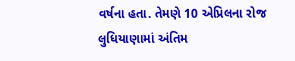વર્ષના હતા. તેમણે 10 એપ્રિલના રોજ લુધિયાણામાં અંતિમ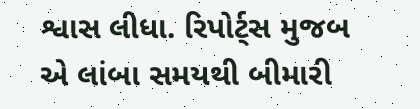શ્વાસ લીધા. રિપોર્ટ્સ મુજબ એ લાંબા સમયથી બીમારી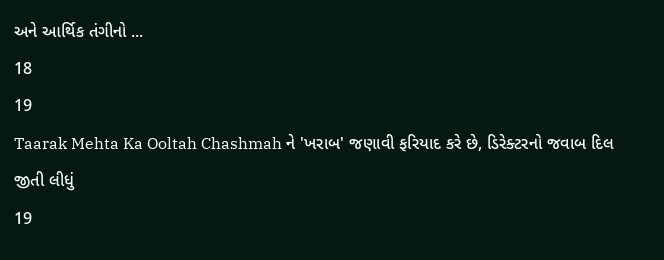અને આર્થિક તંગીનો ...
18
19
Taarak Mehta Ka Ooltah Chashmah ને 'ખરાબ' જણાવી ફરિયાદ કરે છે, ડિરેક્ટરનો જવાબ દિલ જીતી લીધું
19